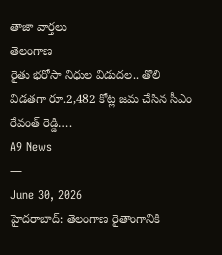తాజా వార్తలు
తెలంగాణ
రైతు భరోసా నిధుల విడుదల.. తొలి విడతగా రూ.2,482 కోట్ల జమ చేసిన సీఎం రేవంత్ రెడ్డి….
A9 News
—
June 30, 2026
హైదరాబాద్: తెలంగాణ రైతాంగానికి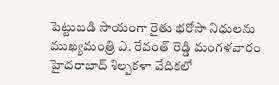పెట్టుబడి సాయంగా రైతు భరోసా నిధులను ముఖ్యమంత్రి ఎ. రేవంత్ రెడ్డి మంగళవారం హైదరాబాద్ శిల్పకళా వేదికలో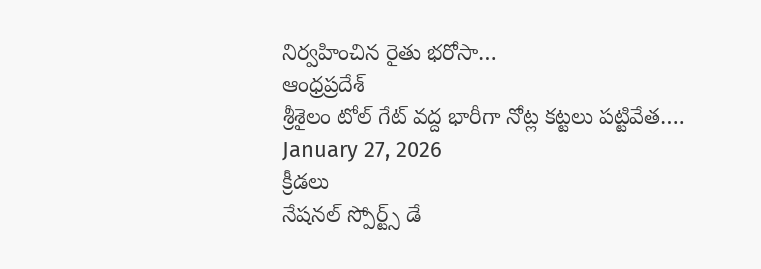నిర్వహించిన రైతు భరోసా…
ఆంధ్రప్రదేశ్
శ్రీశైలం టోల్ గేట్ వద్ద భారీగా నోట్ల కట్టలు పట్టివేత….
January 27, 2026
క్రీడలు
నేషనల్ స్పోర్ట్స్ డే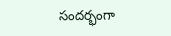సందర్భంగా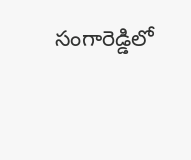సంగారెడ్డిలో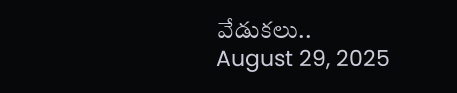వేడుకలు..
August 29, 2025